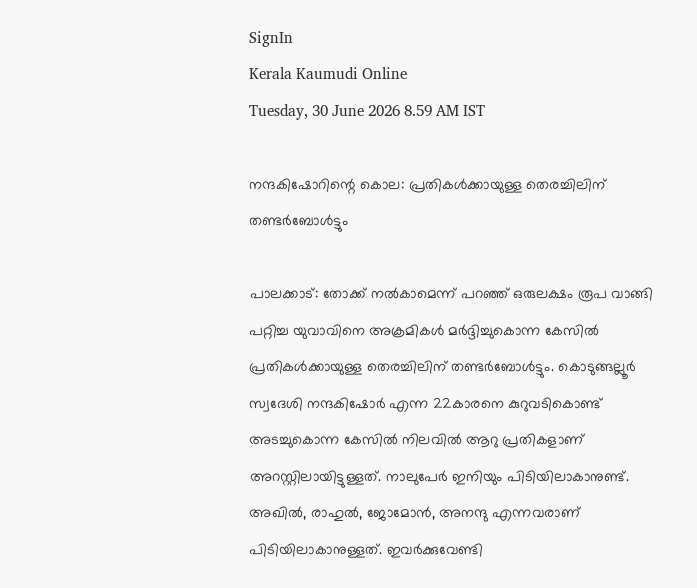SignIn
Kerala Kaumudi Online
Tuesday, 30 June 2026 8.59 AM IST

നന്ദകിഷോറിന്റെ കൊല: പ്രതികൾക്കായുള്ള തെരച്ചിലിന് തണ്ടർബോൾട്ടും

പാലക്കാട്: തോക്ക് നൽകാമെന്ന് പറഞ്ഞ് ഒരുലക്ഷം രൂപ വാങ്ങി പറ്റിച്ച യുവാവിനെ അക്രമികൾ മർദ്ദിച്ചുകൊന്ന കേസിൽ പ്രതികൾക്കായുള്ള തെരച്ചിലിന് തണ്ടർബോൾട്ടും. കൊടുങ്ങല്ലൂർ സ്വദേശി നന്ദകിഷോർ എന്ന 22കാരനെ കുറുവടികൊണ്ട് അടച്ചുകൊന്ന കേസിൽ നിലവിൽ ആറു പ്രതികളാണ് അറസ്റ്റിലായിട്ടുള്ളത്. നാലുപേർ ഇനിയും പിടിയിലാകാനുണ്ട്. അഖിൽ, രാഹുൽ, ജോമോൻ, അനന്ദു എന്നവരാണ് പിടിയിലാകാനുള്ളത്. ഇവർക്കുവേണ്ടി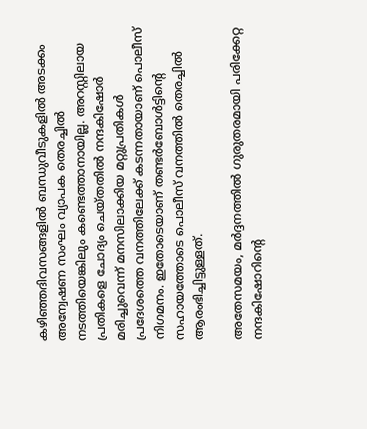കഴിഞ്ഞദിവസങ്ങളിൽ ബന്ധുവീടുകളിൽ അടക്കം അന്വേഷണ സംഘം വ്യാപക തെരച്ചിൽ നടത്തിയെങ്കിലും കണ്ടെത്താനായില്ല. അറസ്റ്റിലായ പ്രതികളെ ചോദ്യം ചെയ്തതിൽ നന്ദകിഷോർ മരിച്ചുവെന്ന് മനസിലാക്കിയ മറ്റുപ്രതികൾ പ്രദേശത്തെ വനത്തിലേക്ക് കടന്നതായാണ് പൊലീസ് നിഗമനം. ഇതോടെയാണ് തണ്ടർബോൾട്ടിന്റെ സഹായത്തോടെ പൊലീസ് വനത്തിൽ തെരച്ചിൽ ആരംഭിച്ചിട്ടുള്ളത്.

അതേസമയം, മർദ്ദനത്തിൽ ഗുരുതരമായി പരിക്കേറ്റ നന്ദകിഷോറിന്റെ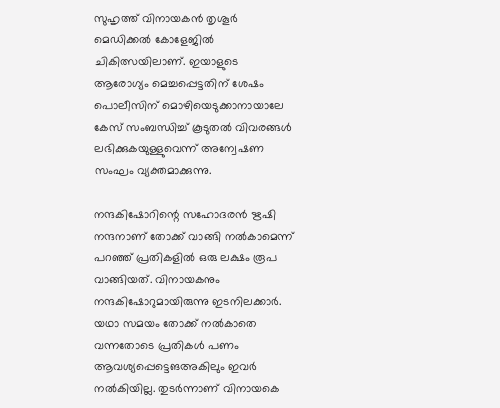സുഹൃത്ത് വിനായകൻ തൃശൂർ മെഡിക്കൽ കോളേജിൽ ചികിത്സയിലാണ്. ഇയാളുടെ ആരോഗ്യം മെച്ചപ്പെട്ടതിന് ശേഷം പൊലീസിന് മൊഴിയെടുക്കാനായാലേ കേസ് സംബന്ധിച്ച് കൂടുതൽ വിവരങ്ങൾ ലഭിക്കുകയുള്ളുവെന്ന് അന്വേഷണ സംഘം വ്യക്തമാക്കുന്നു.

നന്ദകിഷോറിന്റെ സഹോദരൻ ഋഷി നന്ദനാണ് തോക്ക് വാങ്ങി നൽകാമെന്ന് പറഞ്ഞ് പ്രതികളിൽ ഒരു ലക്ഷം രൂപ വാങ്ങിയത്. വിനായകനും നന്ദകിഷോറുമായിരുന്നു ഇടനിലക്കാർ. യഥാ സമയം തോക്ക് നൽകാതെ വന്നതോടെ പ്രതികൾ പണം ആവശ്യപ്പെട്ടെങഅകിലും ഇവർ നൽകിയില്ല. തുടർന്നാണ് വിനായകെ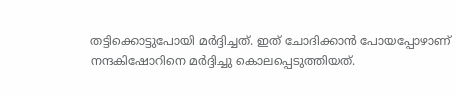തട്ടിക്കൊട്ടുപോയി മർദ്ദിച്ചത്. ഇത് ചോദിക്കാൻ പോയപ്പോഴാണ് നന്ദകിഷോറിനെ മർദ്ദിച്ചു കൊലപ്പെടുത്തിയത്.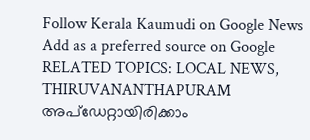Follow Kerala Kaumudi on Google News Add as a preferred source on Google
RELATED TOPICS: LOCAL NEWS, THIRUVANANTHAPURAM
അപ്ഡേറ്റായിരിക്കാം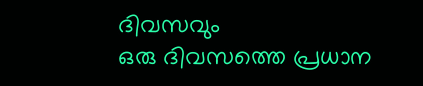ദിവസവും
ഒരു ദിവസത്തെ പ്രധാന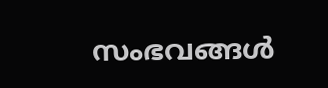സംഭവങ്ങൾ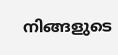നിങ്ങളുടെ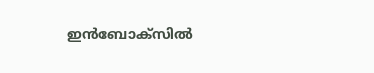ഇൻബോക്സിൽ